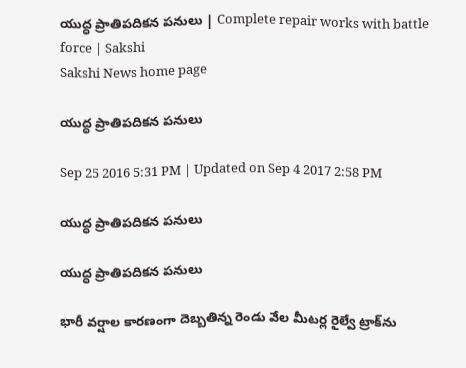యుద్ధ ప్రాతిపదికన పనులు | Complete repair works with battle force | Sakshi
Sakshi News home page

యుద్ధ ప్రాతిపదికన పనులు

Sep 25 2016 5:31 PM | Updated on Sep 4 2017 2:58 PM

యుద్ధ ప్రాతిపదికన పనులు

యుద్ధ ప్రాతిపదికన పనులు

భారీ వర్షాల కారణంగా దెబ్బతిన్న రెండు వేల మీటర్ల రైల్వే ట్రాక్‌ను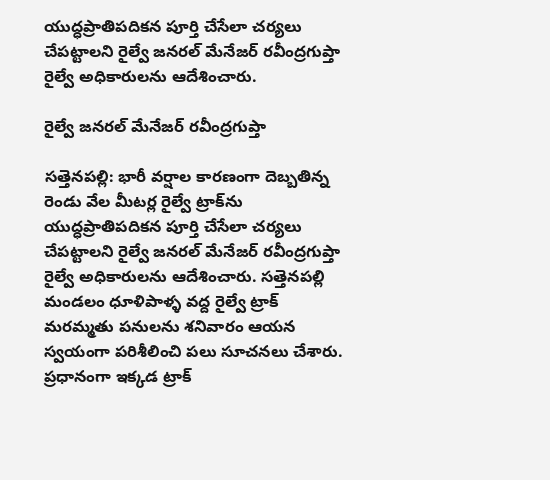యుద్ధప్రాతిపదికన పూర్తి చేసేలా చర్యలు చేపట్టాలని రైల్వే జనరల్‌ మేనేజర్‌ రవీంద్రగుప్తా రైల్వే అధికారులను ఆదేశించారు.

రైల్వే జనరల్‌ మేనేజర్‌ రవీంద్రగుప్తా

సత్తెనపల్లి: భారీ వర్షాల కారణంగా దెబ్బతిన్న రెండు వేల మీటర్ల రైల్వే ట్రాక్‌ను యుద్ధప్రాతిపదికన పూర్తి చేసేలా చర్యలు చేపట్టాలని రైల్వే జనరల్‌ మేనేజర్‌ రవీంద్రగుప్తా రైల్వే అధికారులను ఆదేశించారు. సత్తెనపల్లి మండలం ధూళిపాళ్ళ వద్ద రైల్వే ట్రాక్‌ మరమ్మతు పనులను శనివారం ఆయన స్వయంగా పరిశీలించి పలు సూచనలు చేశారు. ప్రధానంగా ఇక్కడ ట్రాక్‌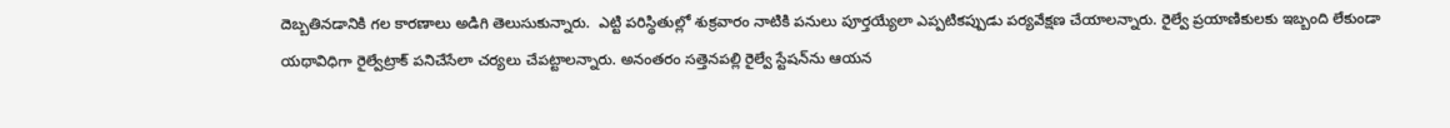దెబ్బతినడానికి గల కారణాలు అడిగి తెలుసుకున్నారు.  ఎట్టి పరిస్థితుల్లో శుక్రవారం నాటికి పనులు పూర్తయ్యేలా ఎప్పటికప్పుడు పర్యవేక్షణ చేయాలన్నారు. రైల్వే ప్రయాణికులకు ఇబ్బంది లేకుండా యథావిధిగా రైల్వేట్రాక్‌ పనిచేసేలా చర్యలు చేపట్టాలన్నారు. అనంతరం సత్తెనపల్లి రైల్వే స్టేషన్‌ను ఆయన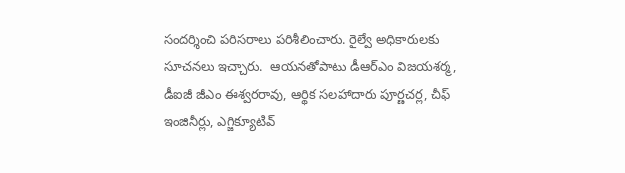సందర్శించి పరిసరాలు పరిశీలించారు. రైల్వే అధికారులకు సూచనలు ఇచ్చారు.  ఆయనతోపాటు డీఆర్‌ఎం విజయశర్మ, డీఐజీ జీఎం ఈశ్వరరావు, ఆర్థిక సలహాదారు పూర్ణచర్ల, చీఫ్‌ ఇంజినీర్లు, ఎగ్జిక్యూటివ్‌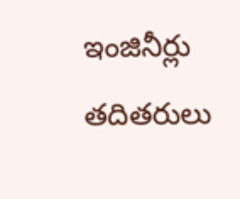ఇంజినీర్లు తదితరులు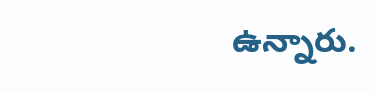ఉన్నారు.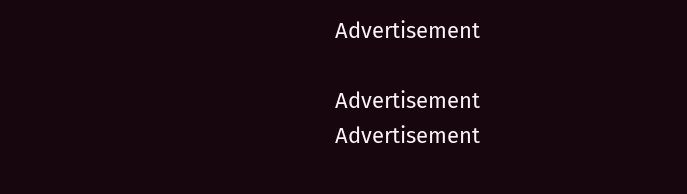Advertisement

Advertisement
Advertisement